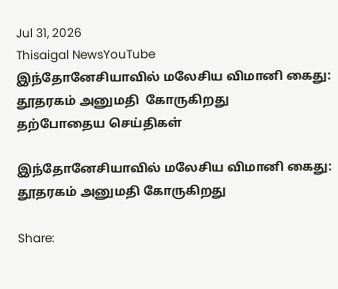Jul 31, 2026
Thisaigal NewsYouTube
இந்தோனேசியாவில் மலேசிய விமானி கைது: தூதரகம் அனுமதி  கோருகிறது
தற்போதைய செய்திகள்

இந்தோனேசியாவில் மலேசிய விமானி கைது: தூதரகம் அனுமதி கோருகிறது

Share: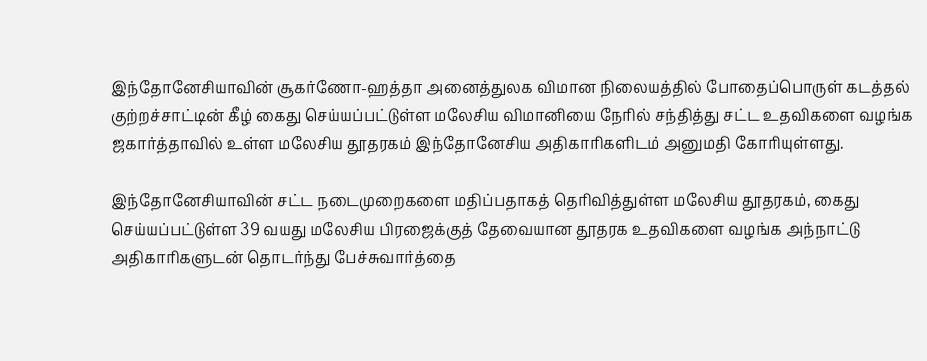இந்தோனேசியாவின் சூகர்ணோ-ஹத்தா அனைத்துலக விமான நிலையத்தில் போதைப்பொருள் கடத்தல் குற்றச்சாட்டின் கீழ் கைது செய்யப்பட்டுள்ள மலேசிய விமானியை நேரில் சந்தித்து சட்ட உதவிகளை வழங்க ஜகார்த்தாவில் உள்ள மலேசிய தூதரகம் இந்தோனேசிய அதிகாரிகளிடம் அனுமதி கோரியுள்ளது.

இந்தோனேசியாவின் சட்ட நடைமுறைகளை மதிப்பதாகத் தெரிவித்துள்ள மலேசிய தூதரகம், கைது செய்யப்பட்டுள்ள 39 வயது மலேசிய பிரஜைக்குத் தேவையான தூதரக உதவிகளை வழங்க அந்நாட்டு அதிகாரிகளுடன் தொடர்ந்து பேச்சுவார்த்தை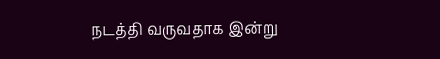நடத்தி வருவதாக இன்று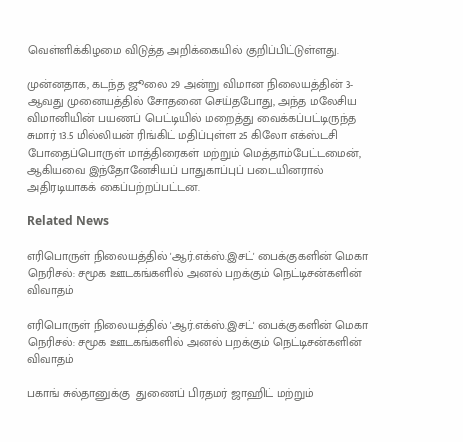வெள்ளிக்கிழமை விடுத்த அறிக்கையில் குறிப்பிட்டுள்ளது.

முன்னதாக, கடந்த ஜூலை 29 அன்று விமான நிலையத்தின் 3-ஆவது முனையத்தில் சோதனை செய்தபோது, அந்த மலேசிய விமானியின் பயணப் பெட்டியில் மறைத்து வைக்கப்பட்டிருந்த சுமார் 13.5 மில்லியன் ரிங்கிட் மதிப்புள்ள 25 கிலோ எக்ஸ்டசி போதைப்பொருள் மாத்திரைகள் மற்றும் மெத்தாம்பேட்டமைன், ஆகியவை இந்தோனேசியப் பாதுகாப்புப் படையினரால் அதிரடியாகக் கைப்பற்றப்பட்டன.

Related News

எரிபொருள் நிலையத்தில் 'ஆர்.எக்ஸ்.இசட்' பைக்குகளின் மெகா நெரிசல்: சமூக ஊடகங்களில் அனல் பறக்கும் நெட்டிசன்களின் விவாதம்

எரிபொருள் நிலையத்தில் 'ஆர்.எக்ஸ்.இசட்' பைக்குகளின் மெகா நெரிசல்: சமூக ஊடகங்களில் அனல் பறக்கும் நெட்டிசன்களின் விவாதம்

பகாங் சுல்தானுக்கு  துணைப் பிரதமர் ஜாஹிட் மற்றும்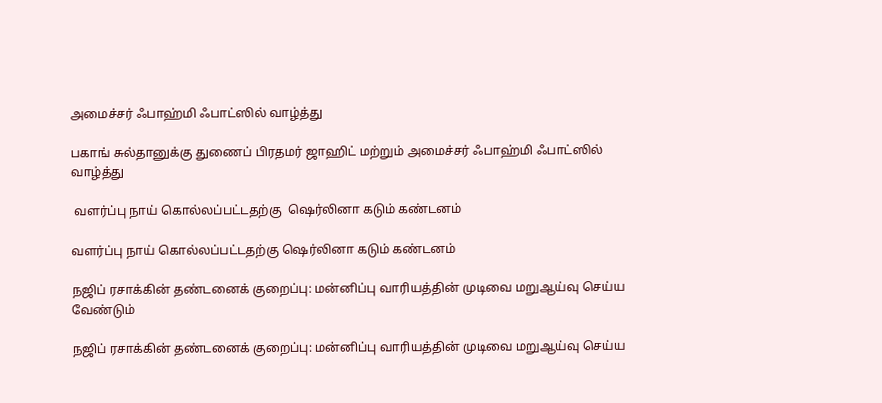அமைச்சர் ஃபாஹ்மி ஃபாட்ஸில் வாழ்த்து

பகாங் சுல்தானுக்கு துணைப் பிரதமர் ஜாஹிட் மற்றும் அமைச்சர் ஃபாஹ்மி ஃபாட்ஸில் வாழ்த்து

 வளர்ப்பு நாய் கொல்லப்பட்டதற்கு  ஷெர்லினா கடும் கண்டனம்

வளர்ப்பு நாய் கொல்லப்பட்டதற்கு ஷெர்லினா கடும் கண்டனம்

நஜிப் ரசாக்கின் தண்டனைக் குறைப்பு: மன்னிப்பு வாரியத்தின் முடிவை மறுஆய்வு செய்ய வேண்டும்

நஜிப் ரசாக்கின் தண்டனைக் குறைப்பு: மன்னிப்பு வாரியத்தின் முடிவை மறுஆய்வு செய்ய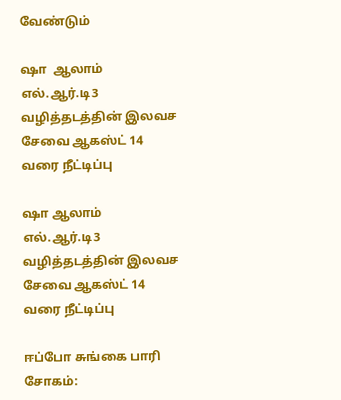வேண்டும்

ஷா  ஆலாம் எல்.ஆர்.டி3 வழித்தடத்தின் இலவச சேவை ஆகஸ்ட் 14 வரை நீட்டிப்பு

ஷா ஆலாம் எல்.ஆர்.டி3 வழித்தடத்தின் இலவச சேவை ஆகஸ்ட் 14 வரை நீட்டிப்பு

ஈப்போ சுங்கை பாரி சோகம்: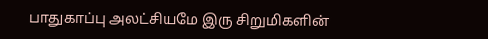பாதுகாப்பு அலட்சியமே இரு சிறுமிகளின்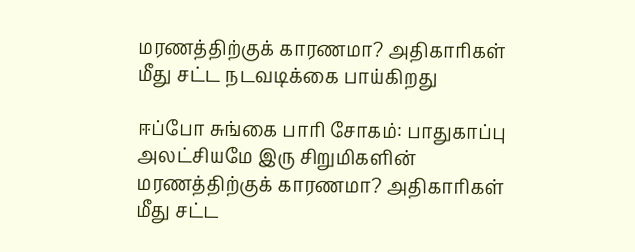மரணத்திற்குக் காரணமா? அதிகாரிகள் மீது சட்ட நடவடிக்கை பாய்கிறது

ஈப்போ சுங்கை பாரி சோகம்: பாதுகாப்பு அலட்சியமே இரு சிறுமிகளின் மரணத்திற்குக் காரணமா? அதிகாரிகள் மீது சட்ட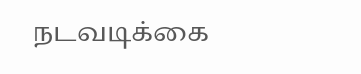நடவடிக்கை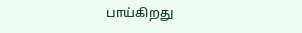பாய்கிறது